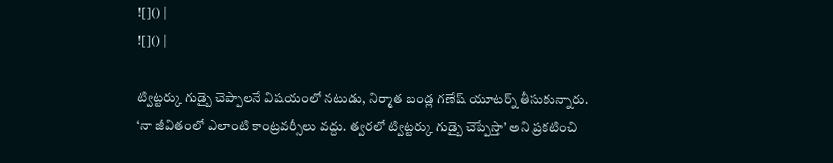![]() |
![]() |

ట్విట్టర్కు గుడ్బై చెప్పాలనే విషయంలో నటుడు, నిర్మాత బండ్ల గణేష్ యూటర్న్ తీసుకున్నారు. ‘నా జీవితంలో ఎలాంటి కాంట్రవర్సీలు వద్దు. త్వరలో ట్విట్టర్కు గుడ్బై చెప్పేస్తా’ అని ప్రకటించి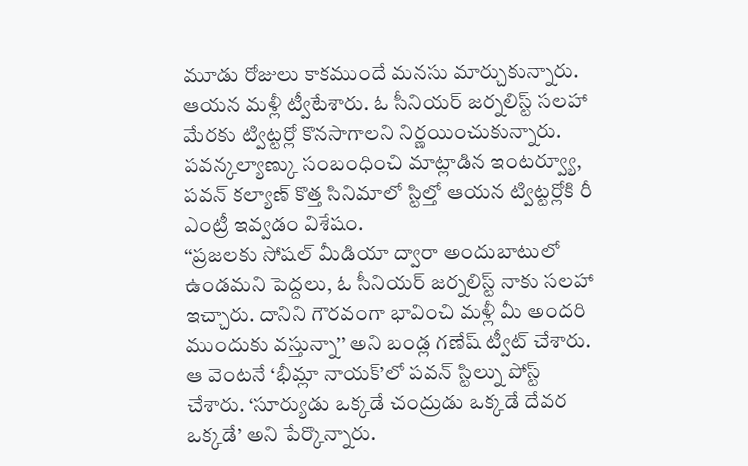మూడు రోజులు కాకముందే మనసు మార్చుకున్నారు. ఆయన మళ్లీ ట్వీటేశారు. ఓ సీనియర్ జర్నలిస్ట్ సలహా మేరకు ట్విట్టర్లో కొనసాగాలని నిర్ణయించుకున్నారు. పవన్కల్యాణ్కు సంబంధించి మాట్లాడిన ఇంటర్వ్యూ, పవన్ కల్యాణ్ కొత్త సినిమాలో స్టిల్తో ఆయన ట్విట్టర్లోకి రీ ఎంట్రీ ఇవ్వడం విశేషం.
‘‘ప్రజలకు సోషల్ మీడియా ద్వారా అందుబాటులో ఉండమని పెద్దలు, ఓ సీనియర్ జర్నలిస్ట్ నాకు సలహా ఇచ్చారు. దానిని గౌరవంగా భావించి మళ్లీ మీ అందరి ముందుకు వస్తున్నా’’ అని బండ్ల గణేష్ ట్వీట్ చేశారు. ఆ వెంటనే ‘భీమ్లా నాయక్’లో పవన్ స్టిల్ను పోస్ట్ చేశారు. ‘సూర్యుడు ఒక్కడే చంద్రుడు ఒక్కడే దేవర ఒక్కడే’ అని పేర్కొన్నారు.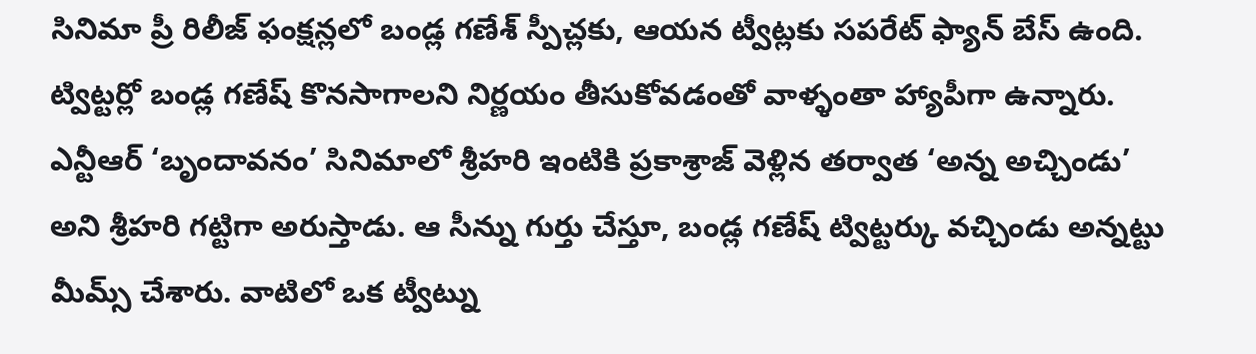సినిమా ప్రీ రిలీజ్ ఫంక్షన్లలో బండ్ల గణేశ్ స్పీచ్లకు, ఆయన ట్వీట్లకు సపరేట్ ఫ్యాన్ బేస్ ఉంది. ట్విట్టర్లో బండ్ల గణేష్ కొనసాగాలని నిర్ణయం తీసుకోవడంతో వాళ్ళంతా హ్యాపీగా ఉన్నారు. ఎన్టీఆర్ ‘బృందావనం’ సినిమాలో శ్రీహరి ఇంటికి ప్రకాశ్రాజ్ వెళ్లిన తర్వాత ‘అన్న అచ్చిండు’ అని శ్రీహరి గట్టిగా అరుస్తాడు. ఆ సీన్ను గుర్తు చేస్తూ, బండ్ల గణేష్ ట్విట్టర్కు వచ్చిండు అన్నట్టు మీమ్స్ చేశారు. వాటిలో ఒక ట్వీట్ను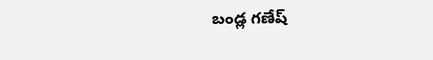బండ్ల గణేష్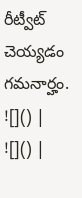రీట్వీట్ చెయ్యడం గమనార్హం.
![]() |
![]() |